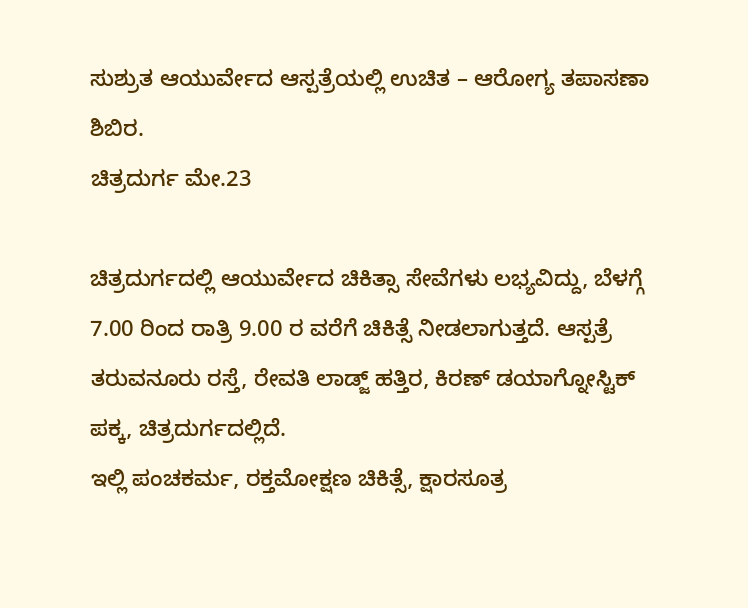ಸುಶ್ರುತ ಆಯುರ್ವೇದ ಆಸ್ಪತ್ರೆಯಲ್ಲಿ ಉಚಿತ – ಆರೋಗ್ಯ ತಪಾಸಣಾ ಶಿಬಿರ.
ಚಿತ್ರದುರ್ಗ ಮೇ.23

ಚಿತ್ರದುರ್ಗದಲ್ಲಿ ಆಯುರ್ವೇದ ಚಿಕಿತ್ಸಾ ಸೇವೆಗಳು ಲಭ್ಯವಿದ್ದು, ಬೆಳಗ್ಗೆ 7.00 ರಿಂದ ರಾತ್ರಿ 9.00 ರ ವರೆಗೆ ಚಿಕಿತ್ಸೆ ನೀಡಲಾಗುತ್ತದೆ. ಆಸ್ಪತ್ರೆ ತರುವನೂರು ರಸ್ತೆ, ರೇವತಿ ಲಾಡ್ಜ್ ಹತ್ತಿರ, ಕಿರಣ್ ಡಯಾಗ್ನೋಸ್ಟಿಕ್ ಪಕ್ಕ, ಚಿತ್ರದುರ್ಗದಲ್ಲಿದೆ.
ಇಲ್ಲಿ ಪಂಚಕರ್ಮ, ರಕ್ತಮೋಕ್ಷಣ ಚಿಕಿತ್ಸೆ, ಕ್ಷಾರಸೂತ್ರ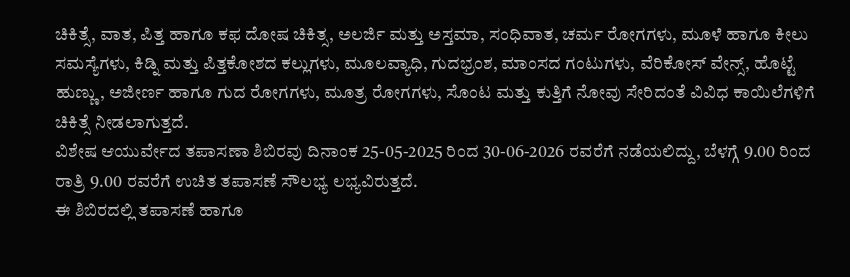ಚಿಕಿತ್ಸೆ, ವಾತ, ಪಿತ್ತ ಹಾಗೂ ಕಫ ದೋಷ ಚಿಕಿತ್ಸ, ಅಲರ್ಜಿ ಮತ್ತು ಅಸ್ತಮಾ, ಸಂಧಿವಾತ, ಚರ್ಮ ರೋಗಗಳು, ಮೂಳೆ ಹಾಗೂ ಕೀಲು ಸಮಸ್ಯೆಗಳು, ಕಿಡ್ನಿ ಮತ್ತು ಪಿತ್ತಕೋಶದ ಕಲ್ಲುಗಳು, ಮೂಲವ್ಯಾಧಿ, ಗುದಭ್ರಂಶ, ಮಾಂಸದ ಗಂಟುಗಳು, ವೆರಿಕೋಸ್ ವೇನ್ಸ್, ಹೊಟ್ಟೆ ಹುಣ್ಣು, ಅಜೀರ್ಣ ಹಾಗೂ ಗುದ ರೋಗಗಳು, ಮೂತ್ರ ರೋಗಗಳು, ಸೊಂಟ ಮತ್ತು ಕುತ್ತಿಗೆ ನೋವು ಸೇರಿದಂತೆ ವಿವಿಧ ಕಾಯಿಲೆಗಳಿಗೆ ಚಿಕಿತ್ಸೆ ನೀಡಲಾಗುತ್ತದೆ.
ವಿಶೇಷ ಆಯುರ್ವೇದ ತಪಾಸಣಾ ಶಿಬಿರವು ದಿನಾಂಕ 25-05-2025 ರಿಂದ 30-06-2026 ರವರೆಗೆ ನಡೆಯಲಿದ್ದು, ಬೆಳಗ್ಗೆ 9.00 ರಿಂದ ರಾತ್ರಿ 9.00 ರವರೆಗೆ ಉಚಿತ ತಪಾಸಣೆ ಸೌಲಭ್ಯ ಲಭ್ಯವಿರುತ್ತದೆ.
ಈ ಶಿಬಿರದಲ್ಲಿ ತಪಾಸಣೆ ಹಾಗೂ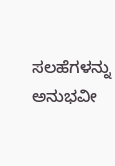ಸಲಹೆಗಳನ್ನು ಅನುಭವೀ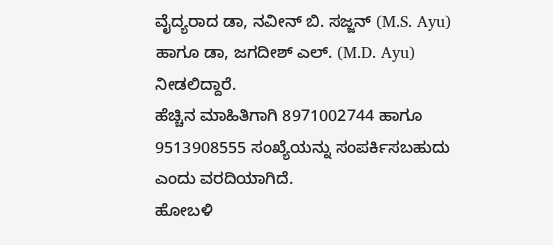ವೈದ್ಯರಾದ ಡಾ, ನವೀನ್ ಬಿ. ಸಜ್ಜನ್ (M.S. Ayu) ಹಾಗೂ ಡಾ, ಜಗದೀಶ್ ಎಲ್. (M.D. Ayu) ನೀಡಲಿದ್ದಾರೆ.
ಹೆಚ್ಚಿನ ಮಾಹಿತಿಗಾಗಿ 8971002744 ಹಾಗೂ 9513908555 ಸಂಖ್ಯೆಯನ್ನು ಸಂಪರ್ಕಿಸಬಹುದು ಎಂದು ವರದಿಯಾಗಿದೆ.
ಹೋಬಳಿ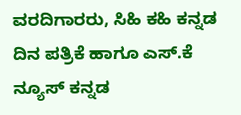ವರದಿಗಾರರು, ಸಿಹಿ ಕಹಿ ಕನ್ನಡ ದಿನ ಪತ್ರಿಕೆ ಹಾಗೂ ಎಸ್.ಕೆ ನ್ಯೂಸ್ ಕನ್ನಡ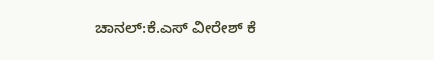ಚಾನಲ್:ಕೆ.ಎಸ್ ವೀರೇಶ್ ಕೆ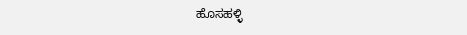ಹೊಸಹಳ್ಳಿ